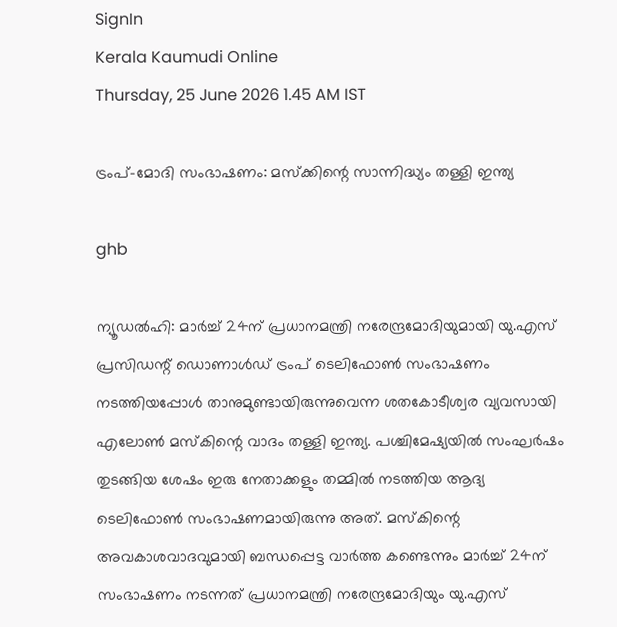SignIn
Kerala Kaumudi Online
Thursday, 25 June 2026 1.45 AM IST

ട്രംപ്-മോദി സംഭാഷണം: മസ്‌ക്കിന്റെ സാന്നിദ്ധ്യം തള്ളി ഇന്ത്യ

ghb

ന്യൂഡൽഹി: മാർച്ച് 24ന് പ്രധാനമന്ത്രി നരേന്ദ്രമോദിയുമായി യു.എസ് പ്രസിഡന്റ് ഡൊണാൾഡ് ട്രംപ് ടെലിഫോൺ സംഭാഷണം നടത്തിയപ്പോൾ താനുമുണ്ടായിരുന്നുവെന്ന ശതകോടീശ്വര വ്യവസായി എലോൺ മസ്‌കിന്റെ വാദം തള്ളി ഇന്ത്യ. പശ്ചിമേഷ്യയിൽ സംഘർഷം തുടങ്ങിയ ശേഷം ഇരു നേതാക്കളും തമ്മിൽ നടത്തിയ ആദ്യ ടെലിഫോൺ സംഭാഷണമായിരുന്നു അത്. മസ്‌കിന്റെ അവകാശവാദവുമായി ബന്ധപ്പെട്ട വാർത്ത കണ്ടെന്നും മാർച്ച് 24ന് സംഭാഷണം നടന്നത് പ്രധാനമന്ത്രി നരേന്ദ്രമോദിയും യു.എസ്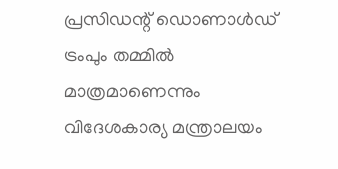പ്രസിഡന്റ് ഡൊണാൾഡ് ട്രംപും തമ്മിൽ മാത്രമാണെന്നും വിദേശകാര്യ മന്ത്രാലയം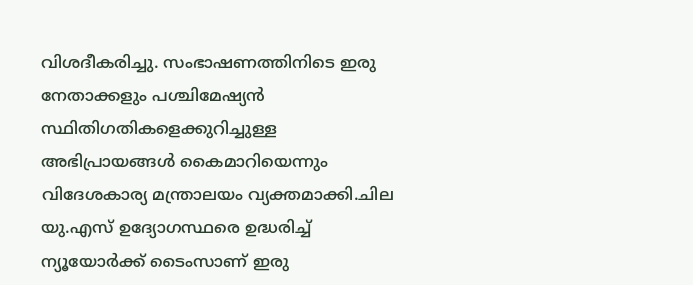വിശദീകരിച്ചു. സംഭാഷണത്തിനിടെ ഇരു നേതാക്കളും പശ്ചിമേഷ്യൻ സ്ഥിതിഗതികളെക്കുറിച്ചുള്ള അഭിപ്രായങ്ങൾ കൈമാറിയെന്നും വിദേശകാര്യ മന്ത്രാലയം വ്യക്തമാക്കി.ചില യു.എസ് ഉദ്യോഗസ്ഥരെ ഉദ്ധരിച്ച് ന്യൂയോർക്ക് ടൈംസാണ് ഇരു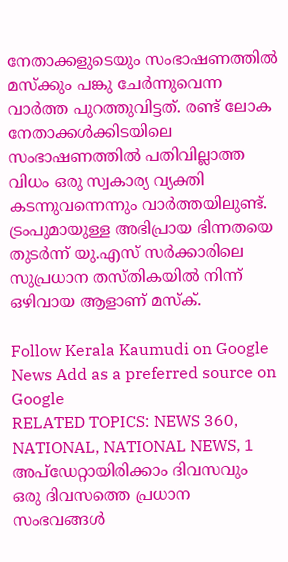നേതാക്കളുടെയും സംഭാഷണത്തിൽ മസ്‌ക്കും പങ്കു ചേർന്നുവെന്ന വാർത്ത പുറത്തുവിട്ടത്. രണ്ട് ലോക നേതാക്കൾക്കിടയിലെ സംഭാഷണത്തിൽ പതിവില്ലാത്ത വിധം ഒരു സ്വകാര്യ വ്യക്തി കടന്നുവന്നെന്നും വാർത്തയിലുണ്ട്. ട്രംപുമായുള്ള അഭിപ്രായ ഭിന്നതയെ തുടർന്ന് യു.എസ് സർക്കാരിലെ സുപ്രധാന തസ്‌തികയിൽ നിന്ന് ഒഴിവായ ആളാണ് മസ്‌ക്.

Follow Kerala Kaumudi on Google News Add as a preferred source on Google
RELATED TOPICS: NEWS 360, NATIONAL, NATIONAL NEWS, 1
അപ്ഡേറ്റായിരിക്കാം ദിവസവും
ഒരു ദിവസത്തെ പ്രധാന സംഭവങ്ങൾ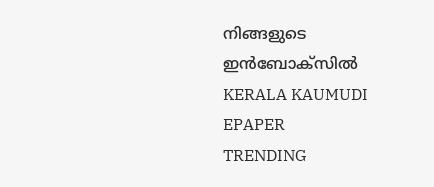നിങ്ങളുടെ ഇൻബോക്സിൽ
KERALA KAUMUDI EPAPER
TRENDING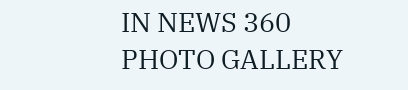IN NEWS 360
PHOTO GALLERY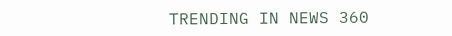TRENDING IN NEWS 360